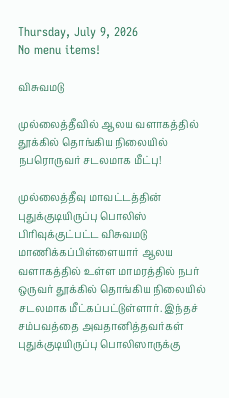Thursday, July 9, 2026
No menu items!

விசுவமடு

முல்லைத்தீவில் ஆலய வளாகத்தில் தூக்கில் தொங்கிய நிலையில் நபரொருவர் சடலமாக மீட்பு!

முல்லைத்தீவு மாவட்டத்தின் புதுக்குடியிருப்பு பொலிஸ் பிரிவுக்குட்பட்ட விசுவமடு மாணிக்கப்பிள்ளையார் ஆலய வளாகத்தில் உள்ள மாமரத்தில் நபர் ஒருவர் தூக்கில் தொங்கிய நிலையில் சடலமாக மீட்கப்பட்டுள்ளார். இந்தச் சம்பவத்தை அவதானித்தவர்கள் புதுக்குடியிருப்பு பொலிஸாருக்கு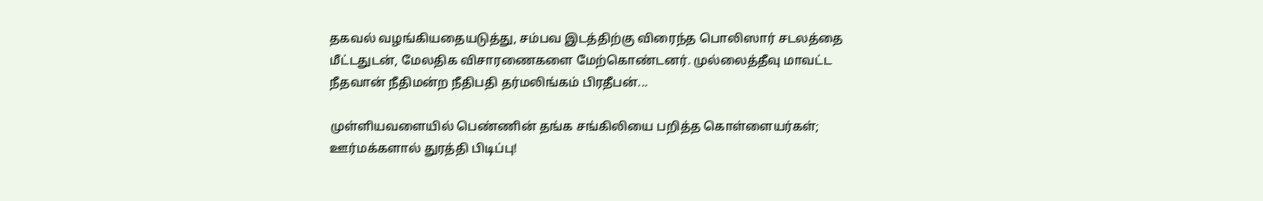தகவல் வழங்கியதையடுத்து, சம்பவ இடத்திற்கு விரைந்த பொலிஸார் சடலத்தை மீட்டதுடன், மேலதிக விசாரணைகளை மேற்கொண்டனர். முல்லைத்தீவு மாவட்ட நீதவான் நீதிமன்ற நீதிபதி தர்மலிங்கம் பிரதீபன்...

முள்ளியவளையில் பெண்ணின் தங்க சங்கிலியை பறித்த கொள்ளையர்கள்; ஊர்மக்களால் துரத்தி பிடிப்பு!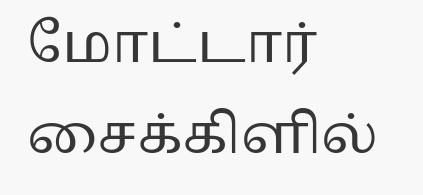மோட்டார் சைக்கிளில்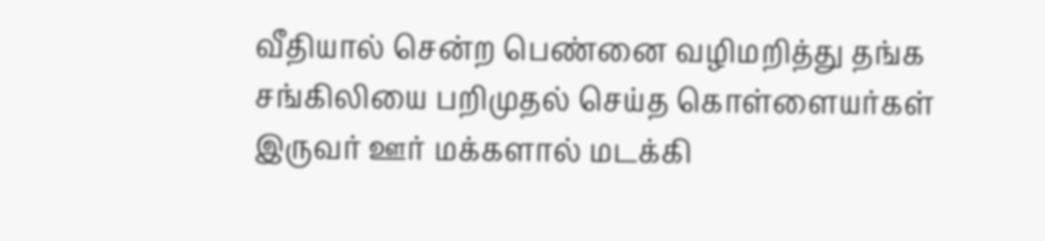வீதியால் சென்ற பெண்னை வழிமறித்து தங்க சங்கிலியை பறிமுதல் செய்த கொள்ளையர்கள் இருவர் ஊர் மக்களால் மடக்கி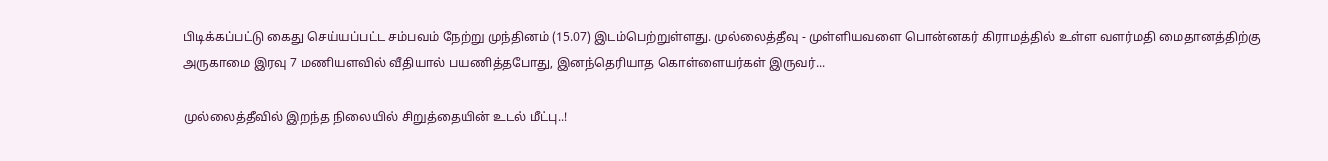பிடிக்கப்பட்டு கைது செய்யப்பட்ட சம்பவம் நேற்று முந்தினம் (15.07) இடம்பெற்றுள்ளது. முல்லைத்தீவு - முள்ளியவளை பொன்னகர் கிராமத்தில் உள்ள வளர்மதி மைதானத்திற்கு அருகாமை இரவு 7 மணியளவில் வீதியால் பயணித்தபோது, இனந்தெரியாத கொள்ளையர்கள் இருவர்...

முல்லைத்தீவில் இறந்த நிலையில் சிறுத்தையின் உடல் மீட்பு..!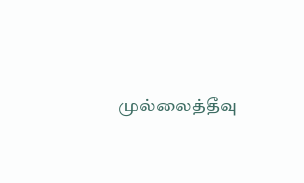முல்லைத்தீவு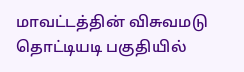மாவட்டத்தின் விசுவமடு தொட்டியடி பகுதியில்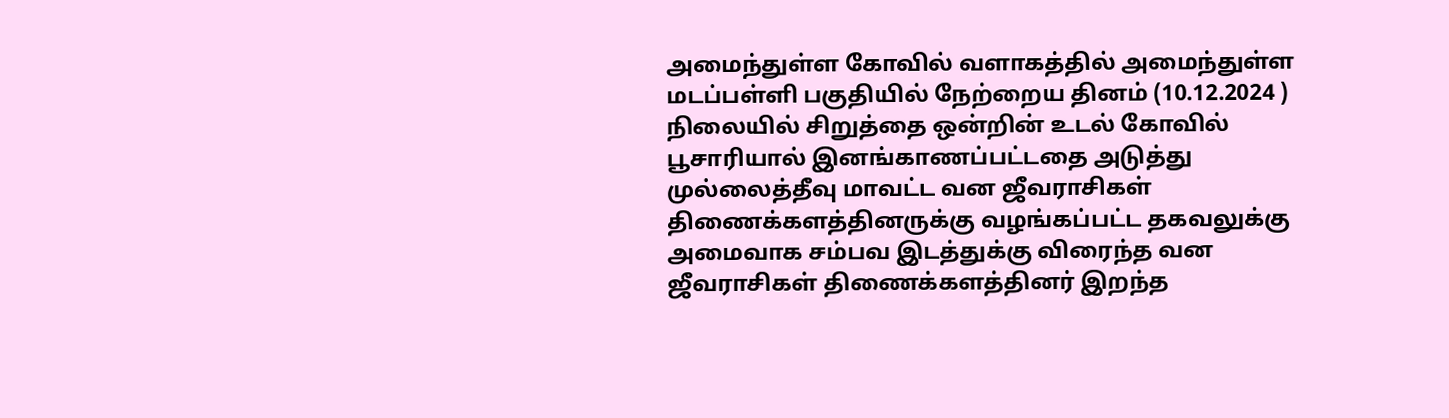அமைந்துள்ள கோவில் வளாகத்தில் அமைந்துள்ள மடப்பள்ளி பகுதியில் நேற்றைய தினம் (10.12.2024 ) நிலையில் சிறுத்தை ஒன்றின் உடல் கோவில் பூசாரியால் இனங்காணப்பட்டதை அடுத்து முல்லைத்தீவு மாவட்ட வன ஜீவராசிகள் திணைக்களத்தினருக்கு வழங்கப்பட்ட தகவலுக்கு அமைவாக சம்பவ இடத்துக்கு விரைந்த வன ஜீவராசிகள் திணைக்களத்தினர் இறந்த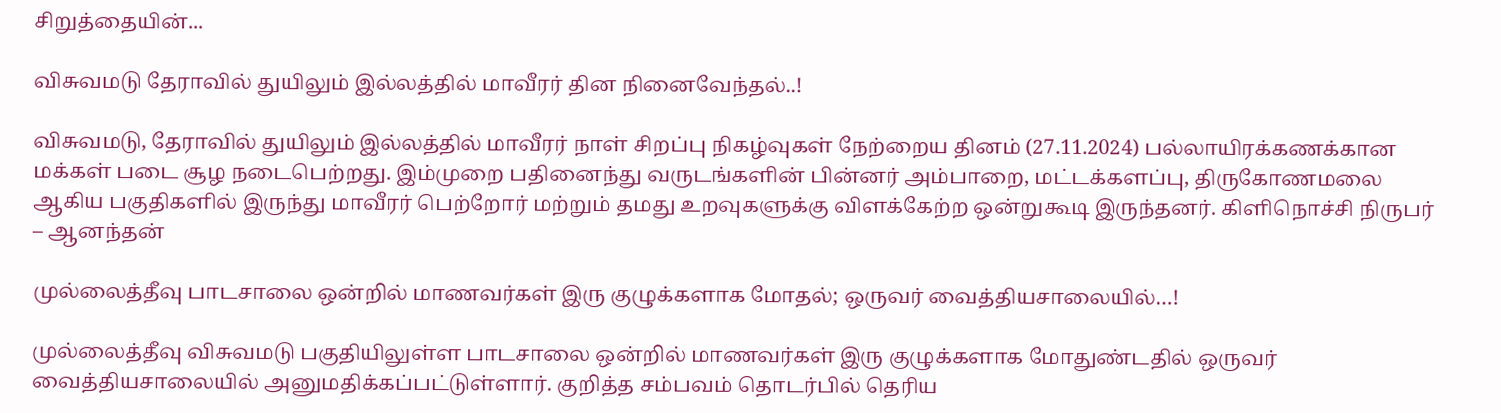சிறுத்தையின்...

விசுவமடு தேராவில் துயிலும் இல்லத்தில் மாவீரர் தின நினைவேந்தல்..!

விசுவமடு, தேராவில் துயிலும் இல்லத்தில் மாவீரர் நாள் சிறப்பு நிகழ்வுகள் நேற்றைய தினம் (27.11.2024) பல்லாயிரக்கணக்கான மக்கள் படை சூழ நடைபெற்றது. இம்முறை பதினைந்து வருடங்களின் பின்னர் அம்பாறை, மட்டக்களப்பு, திருகோணமலை ஆகிய பகுதிகளில் இருந்து மாவீரர் பெற்றோர் மற்றும் தமது உறவுகளுக்கு விளக்கேற்ற ஒன்றுகூடி இருந்தனர். கிளிநொச்சி நிருபர் – ஆனந்தன்

முல்லைத்தீவு பாடசாலை ஒன்றில் மாணவர்கள் இரு குழுக்களாக மோதல்; ஒருவர் வைத்தியசாலையில்…!

முல்லைத்தீவு விசுவமடு பகுதியிலுள்ள பாடசாலை ஒன்றில் மாணவர்கள் இரு குழுக்களாக மோதுண்டதில் ஒருவர் வைத்தியசாலையில் அனுமதிக்கப்பட்டுள்ளார். குறித்த சம்பவம் தொடர்பில் தெரிய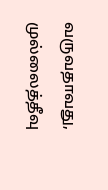வருவதாவது, முல்லைத்தீவு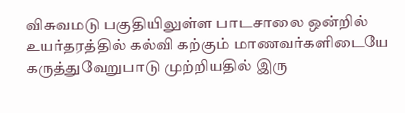விசுவமடு பகுதியிலுள்ள பாடசாலை ஒன்றில் உயர்தரத்தில் கல்வி கற்கும் மாணவர்களிடையே கருத்துவேறுபாடு முற்றியதில் இரு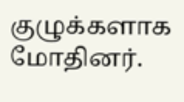குழுக்களாக மோதினர்.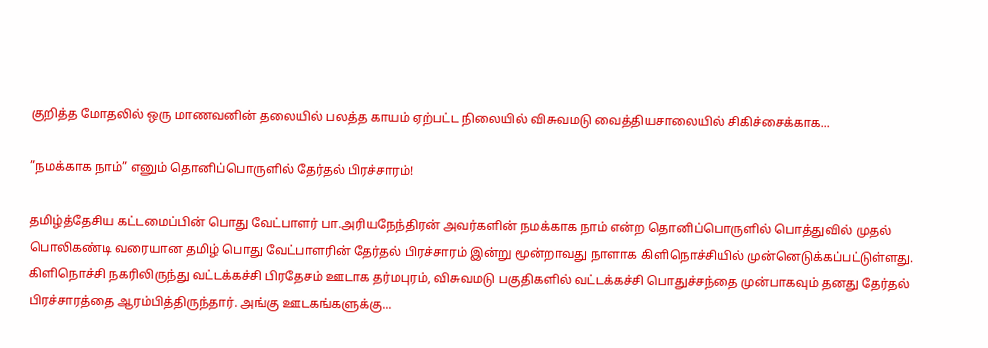குறித்த மோதலில் ஒரு மாணவனின் தலையில் பலத்த காயம் ஏற்பட்ட நிலையில் விசுவமடு வைத்தியசாலையில் சிகிச்சைக்காக...

”நமக்காக நாம்” எனும் தொனிப்பொருளில் தேர்தல் பிரச்சாரம்!

தமிழ்த்தேசிய கட்டமைப்பின் பொது வேட்பாளர் பா.அரியநேந்திரன் அவர்களின் நமக்காக நாம் என்ற தொனிப்பொருளில் பொத்துவில் முதல் பொலிகண்டி வரையான தமிழ் பொது வேட்பாளரின் தேர்தல் பிரச்சாரம் இன்று மூன்றாவது நாளாக கிளிநொச்சியில் முன்னெடுக்கப்பட்டுள்ளது. கிளிநொச்சி நகரிலிருந்து வட்டக்கச்சி பிரதேசம் ஊடாக தர்மபுரம், விசுவமடு பகுதிகளில் வட்டக்கச்சி பொதுச்சந்தை முன்பாகவும் தனது தேர்தல் பிரச்சாரத்தை ஆரம்பித்திருந்தார். அங்கு ஊடகங்களுக்கு...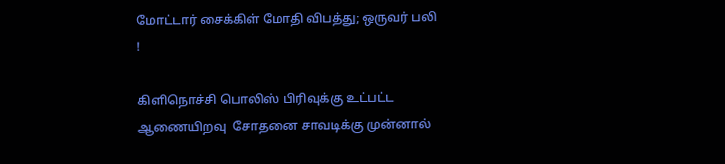மோட்டார் சைக்கிள் மோதி விபத்து; ஒருவர் பலி !

கிளிநொச்சி பொலிஸ் பிரிவுக்கு உட்பட்ட ஆணையிறவு  சோதனை சாவடிக்கு முன்னால்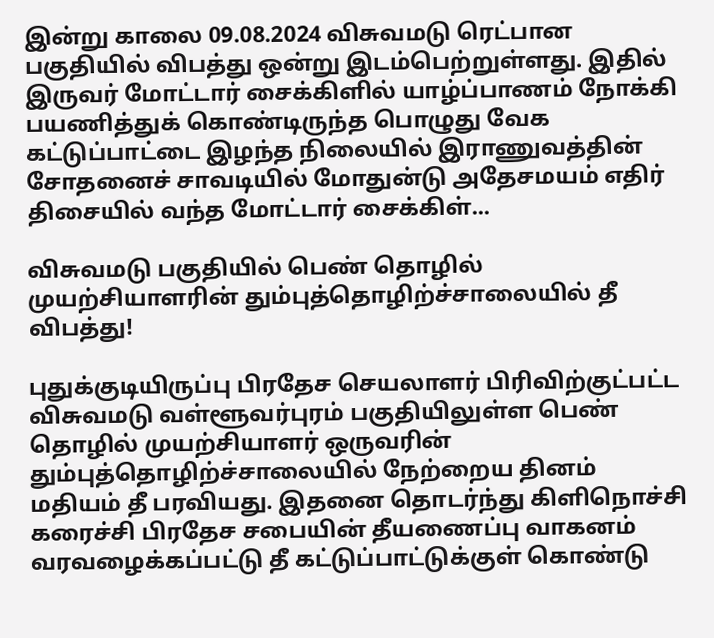இன்று காலை 09.08.2024 விசுவமடு ரெட்பான பகுதியில் விபத்து ஒன்று இடம்பெற்றுள்ளது. இதில் இருவர் மோட்டார் சைக்கிளில் யாழ்ப்பாணம் நோக்கி பயணித்துக் கொண்டிருந்த பொழுது வேக கட்டுப்பாட்டை இழந்த நிலையில் இராணுவத்தின் சோதனைச் சாவடியில் மோதுன்டு அதேசமயம் எதிர் திசையில் வந்த மோட்டார் சைக்கிள்...

விசுவமடு பகுதியில் பெண் தொழில் முயற்சியாளரின் தும்புத்தொழிற்ச்சாலையில் தீ விபத்து!

புதுக்குடியிருப்பு பிரதேச செயலாளர் பிரிவிற்குட்பட்ட விசுவமடு வள்ளூவர்புரம் பகுதியிலுள்ள பெண் தொழில் முயற்சியாளர் ஒருவரின் தும்புத்தொழிற்ச்சாலையில் நேற்றைய தினம் மதியம் தீ பரவியது. இதனை தொடர்ந்து கிளிநொச்சி கரைச்சி பிரதேச சபையின் தீயணைப்பு வாகனம் வரவழைக்கப்பட்டு தீ கட்டுப்பாட்டுக்குள் கொண்டு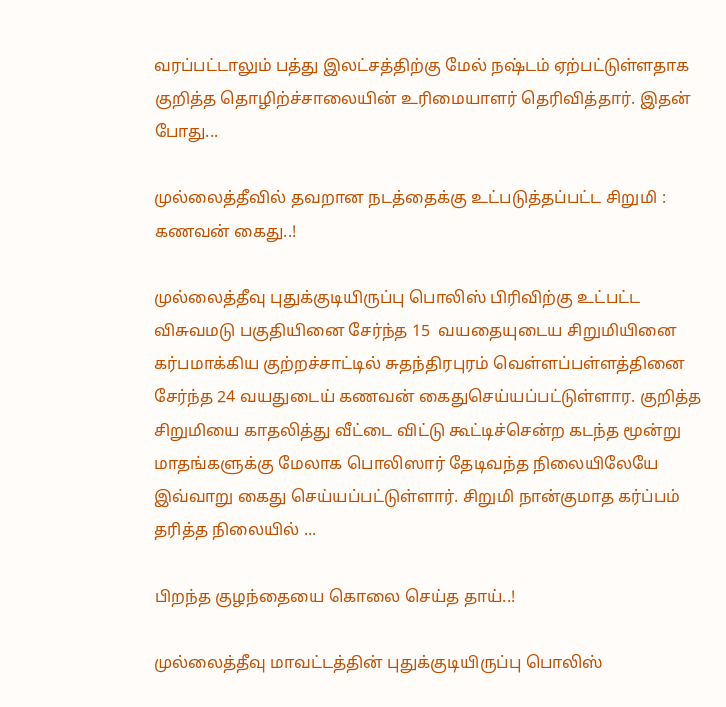வரப்பட்டாலும் பத்து இலட்சத்திற்கு மேல் நஷ்டம் ஏற்பட்டுள்ளதாக குறித்த தொழிற்ச்சாலையின் உரிமையாளர் தெரிவித்தார். இதன் போது...

முல்லைத்தீவில் தவறான நடத்தைக்கு உட்படுத்தப்பட்ட சிறுமி : கணவன் கைது..!

முல்லைத்தீவு புதுக்குடியிருப்பு பொலிஸ் பிரிவிற்கு உட்பட்ட விசுவமடு பகுதியினை சேர்ந்த 15  வயதையுடைய சிறுமியினை கர்பமாக்கிய குற்றச்சாட்டில் சுதந்திரபுரம் வெள்ளப்பள்ளத்தினை சேர்ந்த 24 வயதுடைய் கணவன் கைதுசெய்யப்பட்டுள்ளார. குறித்த சிறுமியை காதலித்து வீட்டை விட்டு கூட்டிச்சென்ற கடந்த மூன்று மாதங்களுக்கு மேலாக பொலிஸார் தேடிவந்த நிலையிலேயே இவ்வாறு கைது செய்யப்பட்டுள்ளார். சிறுமி நான்குமாத கர்ப்பம் தரித்த நிலையில் ...

பிறந்த குழந்தையை கொலை செய்த தாய்..!

முல்லைத்தீவு மாவட்டத்தின் புதுக்குடியிருப்பு பொலிஸ்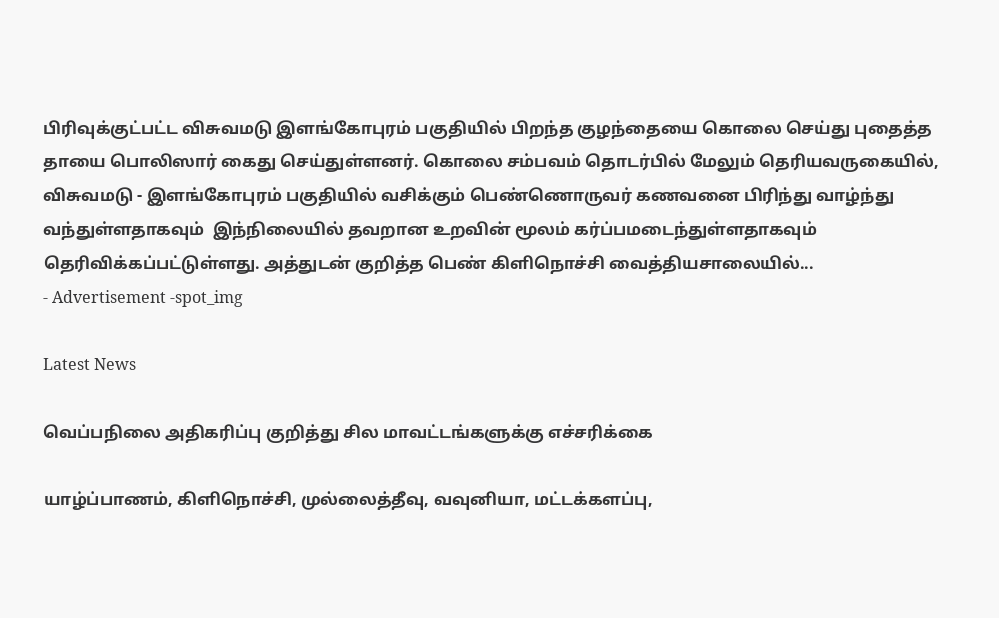பிரிவுக்குட்பட்ட விசுவமடு இளங்கோபுரம் பகுதியில் பிறந்த குழந்தையை கொலை செய்து புதைத்த  தாயை பொலிஸார் கைது செய்துள்ளனர். கொலை சம்பவம் தொடர்பில் மேலும் தெரியவருகையில், விசுவமடு - இளங்கோபுரம் பகுதியில் வசிக்கும் பெண்ணொருவர் கணவனை பிரிந்து வாழ்ந்து வந்துள்ளதாகவும்  இந்நிலையில் தவறான உறவின் மூலம் கர்ப்பமடைந்துள்ளதாகவும் தெரிவிக்கப்பட்டுள்ளது. அத்துடன் குறித்த பெண் கிளிநொச்சி வைத்தியசாலையில்...
- Advertisement -spot_img

Latest News

வெப்பநிலை அதிகரிப்பு குறித்து சில மாவட்டங்களுக்கு எச்சரிக்கை

யாழ்ப்பாணம், கிளிநொச்சி, முல்லைத்தீவு, வவுனியா, மட்டக்களப்பு,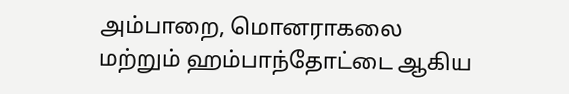அம்பாறை, மொனராகலை மற்றும் ஹம்பாந்தோட்டை ஆகிய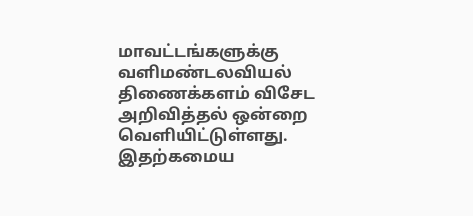மாவட்டங்களுக்கு வளிமண்டலவியல் திணைக்களம் விசேட அறிவித்தல் ஒன்றை வெளியிட்டுள்ளது. இதற்கமைய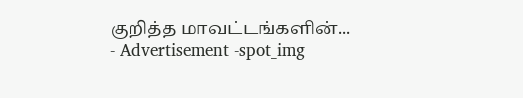குறித்த மாவட்டங்களின்...
- Advertisement -spot_img